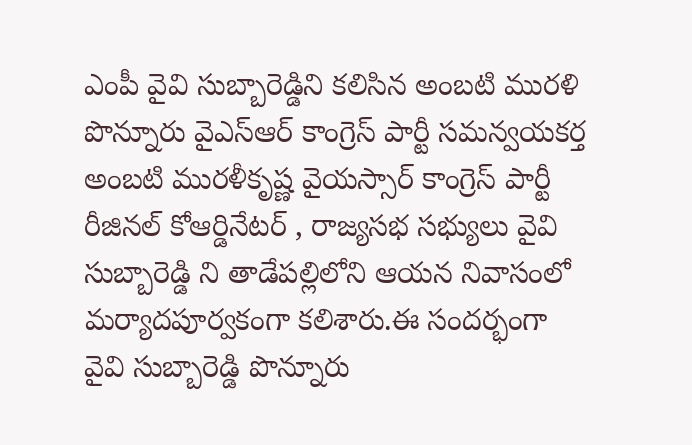ఎంపీ వైవి సుబ్బారెడ్డిని కలిసిన అంబటి మురళి
పొన్నూరు వైఎస్ఆర్ కాంగ్రెస్ పార్టీ సమన్వయకర్త అంబటి మురళీకృష్ణ వైయస్సార్ కాంగ్రెస్ పార్టీ రీజినల్ కోఆర్డినేటర్ , రాజ్యసభ సభ్యులు వైవి సుబ్బారెడ్డి ని తాడేపల్లిలోని ఆయన నివాసంలో మర్యాదపూర్వకంగా కలిశారు.ఈ సందర్భంగా వైవి సుబ్బారెడ్డి పొన్నూరు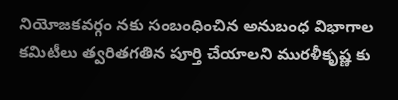నియోజకవర్గం నకు సంబంధించిన అనుబంధ విభాగాల కమిటీలు త్వరితగతిన పూర్తి చేయాలని మురళీకృష్ణ కు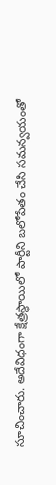సూచించారు. అదేవిధంగా క్షేత్రస్థాయిలో పార్టీని బలోపేతం చేసి సమన్వయంతో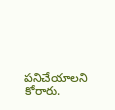పనిచేయాలని కోరారు.